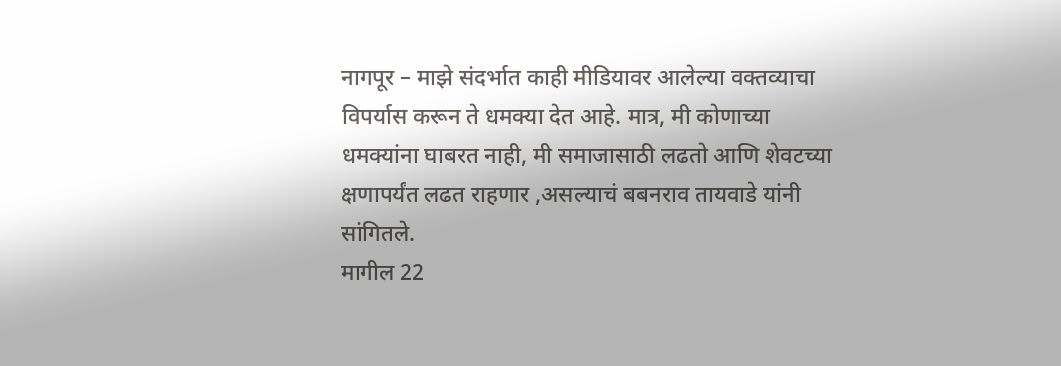नागपूर – माझे संदर्भात काही मीडियावर आलेल्या वक्तव्याचा विपर्यास करून ते धमक्या देत आहे. मात्र, मी कोणाच्या धमक्यांना घाबरत नाही, मी समाजासाठी लढतो आणि शेवटच्या क्षणापर्यंत लढत राहणार ,असल्याचं बबनराव तायवाडे यांनी सांगितले.
मागील 22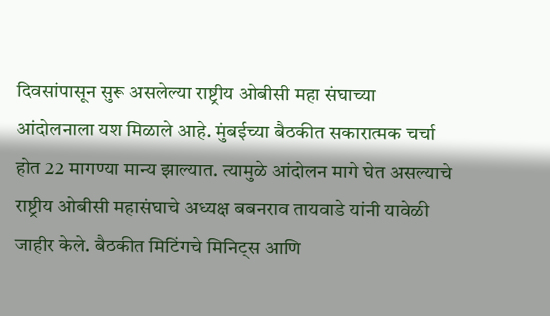दिवसांपासून सुरू असलेल्या राष्ट्रीय ओबीसी महा संघाच्या आंदोलनाला यश मिळाले आहे. मुंबईच्या बैठकीत सकारात्मक चर्चा होत 22 मागण्या मान्य झाल्यात. त्यामुळे आंदोलन मागे घेत असल्याचे राष्ट्रीय ओबीसी महासंघाचे अध्यक्ष बबनराव तायवाडे यांनी यावेळी जाहीर केले. बैठकीत मिटिंगचे मिनिट्स आणि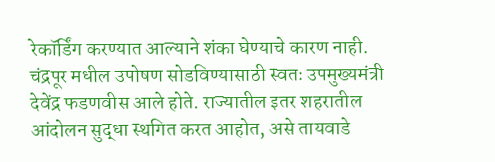रेकॉर्डिंग करण्यात आल्याने शंका घेण्याचे कारण नाही. चंद्रपूर मधील उपोषण सोडविण्यासाठी स्वतः उपमुख्यमंत्री देवेंद्र फडणवीस आले होते. राज्यातील इतर शहरातील आंदोलन सुद्धा स्थगित करत आहोत, असे तायवाडे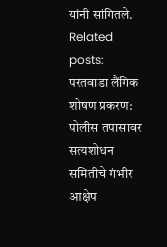यांनी सांगितले.
Related posts:
परतवाडा लैंगिक शोषण प्रकरण: पोलीस तपासावर सत्यशोधन समितीचे गंभीर आक्षेप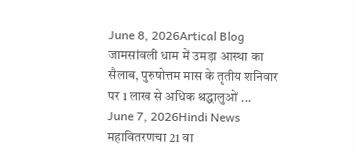June 8, 2026Artical Blog
जामसांवली धाम में उमड़ा आस्था का सैलाब, पुरुषोत्तम मास के तृतीय शनिवार पर 1 लाख से अधिक श्रद्धालुओं ...
June 7, 2026Hindi News
महावितरणचा 21 वा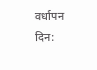वर्धापन दिन: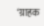‘ग्राहक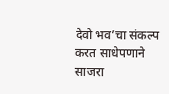देवो भव’चा संकल्प करत साधेपणाने साजरा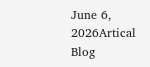June 6, 2026Artical Blog